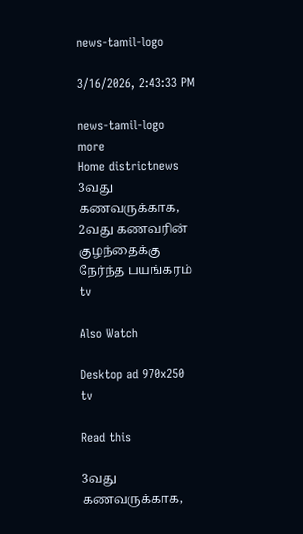news-tamil-logo

3/16/2026, 2:43:33 PM

news-tamil-logo
more
Home districtnews 3வது கணவருக்காக, 2வது கணவரின் குழந்தைக்கு நேர்ந்த பயங்கரம்
tv

Also Watch

Desktop ad 970x250
tv

Read this

3வது கணவருக்காக,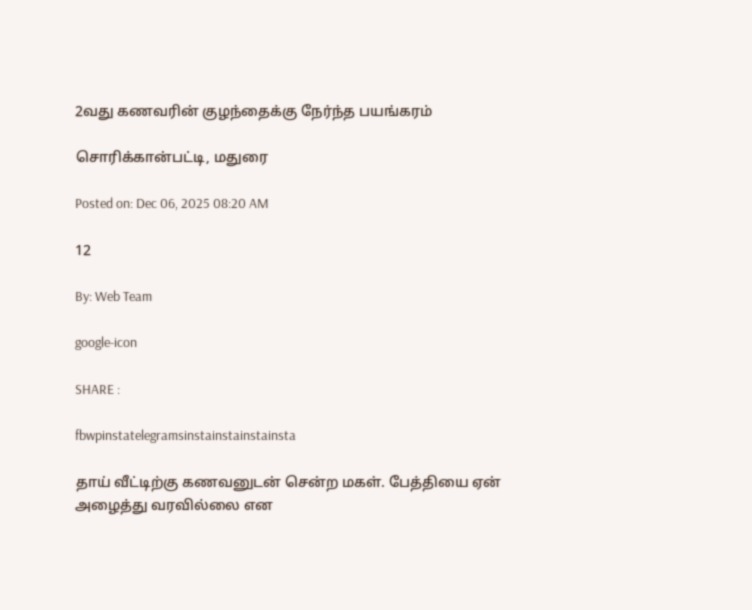2வது கணவரின் குழந்தைக்கு நேர்ந்த பயங்கரம்

சொரிக்கான்பட்டி, மதுரை

Posted on: Dec 06, 2025 08:20 AM

12

By: Web Team

google-icon

SHARE :

fbwpinstatelegramsinstainstainstainsta

தாய் வீட்டிற்கு கணவனுடன் சென்ற மகள். பேத்தியை ஏன் அழைத்து வரவில்லை என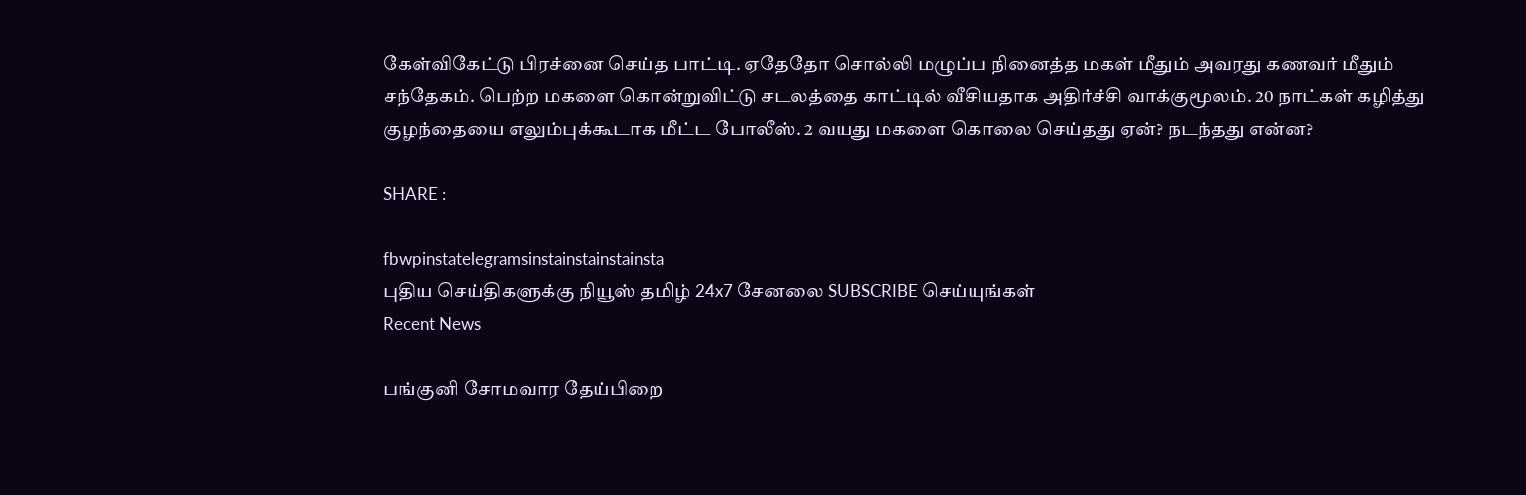கேள்விகேட்டு பிரச்னை செய்த பாட்டி. ஏதேதோ சொல்லி மழுப்ப நினைத்த மகள் மீதும் அவரது கணவர் மீதும் சந்தேகம். பெற்ற மகளை கொன்றுவிட்டு சடலத்தை காட்டில் வீசியதாக அதிர்ச்சி வாக்குமூலம். 20 நாட்கள் கழித்து குழந்தையை எலும்புக்கூடாக மீட்ட போலீஸ். 2 வயது மகளை கொலை செய்தது ஏன்? நடந்தது என்ன?

SHARE :

fbwpinstatelegramsinstainstainstainsta
புதிய செய்திகளுக்கு நியூஸ் தமிழ் 24x7 சேனலை SUBSCRIBE செய்யுங்கள்
Recent News

பங்குனி சோமவார தேய்பிறை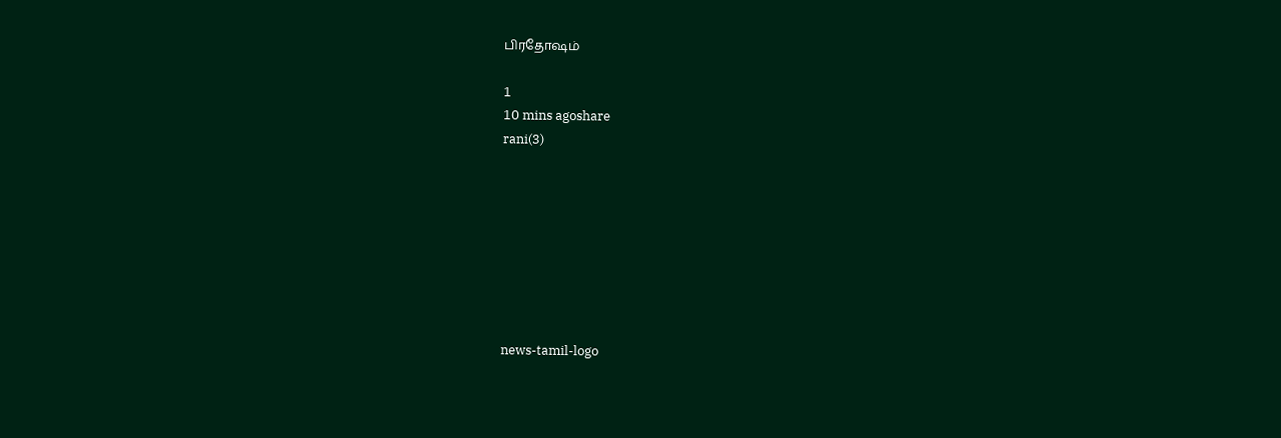பிரதோஷம்

1
10 mins agoshare
rani(3)








news-tamil-logo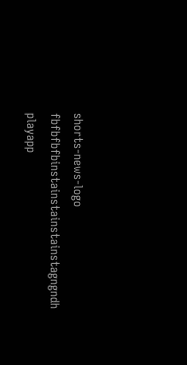shorts-news-logo
fbfbfbfbinstainstainstainstagngndh
playapp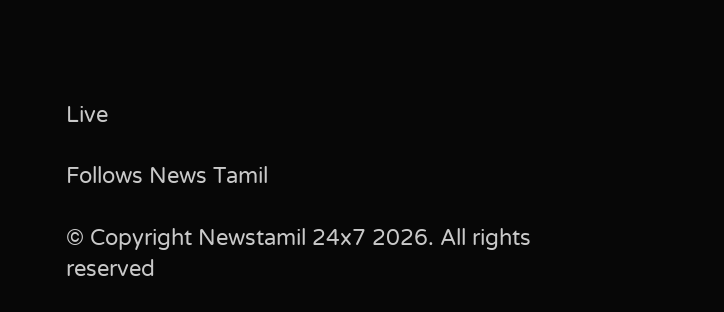Live

Follows News Tamil

© Copyright Newstamil 24x7 2026. All rights reserved